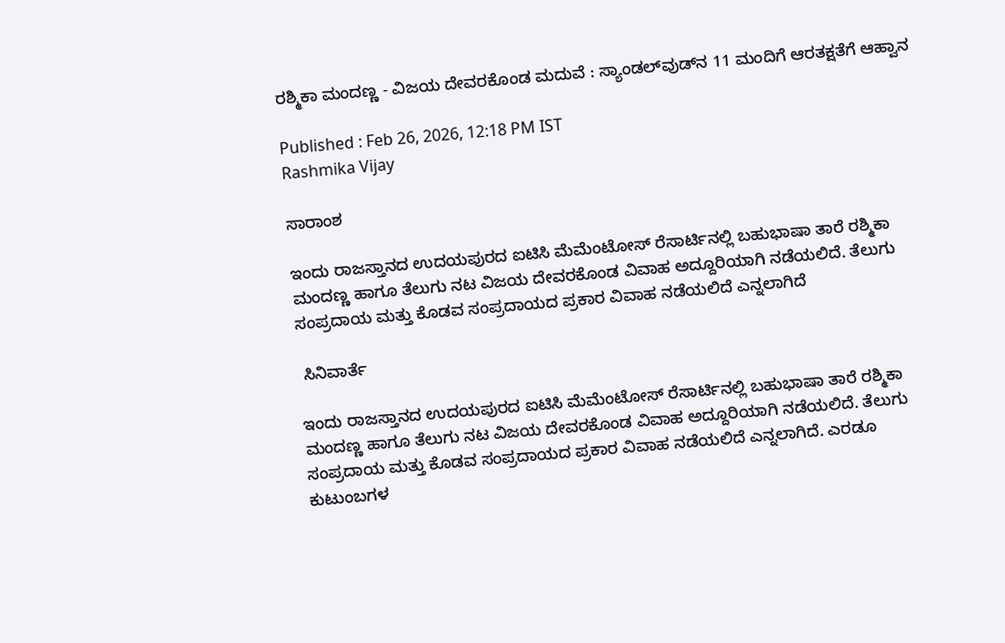ರಶ್ಮಿಕಾ ಮಂದಣ್ಣ - ವಿಜಯ ದೇವರಕೊಂಡ ಮದುವೆ : ಸ್ಯಾಂಡಲ್‌ವುಡ್‌ನ 11 ಮಂದಿಗೆ ಆರತಕ್ಷತೆಗೆ ಆಹ್ವಾನ

Published : Feb 26, 2026, 12:18 PM IST
Rashmika Vijay

ಸಾರಾಂಶ

ಇಂದು ರಾಜಸ್ತಾನದ ಉದಯಪುರದ ಐಟಿಸಿ ಮೆಮೆಂಟೋಸ್‌ ರೆಸಾರ್ಟಿನಲ್ಲಿ ಬಹುಭಾಷಾ ತಾರೆ ರಶ್ಮಿಕಾ ಮಂದಣ್ಣ ಹಾಗೂ ತೆಲುಗು ನಟ ವಿಜಯ ದೇವರಕೊಂಡ ವಿವಾಹ ಅದ್ದೂರಿಯಾಗಿ ನಡೆಯಲಿದೆ. ತೆಲುಗು ಸಂಪ್ರದಾಯ ಮತ್ತು ಕೊಡವ ಸಂಪ್ರದಾಯದ ಪ್ರಕಾರ ವಿವಾಹ ನಡೆಯಲಿದೆ ಎನ್ನಲಾಗಿದೆ

 ಸಿನಿವಾರ್ತೆ

ಇಂದು ರಾಜಸ್ತಾನದ ಉದಯಪುರದ ಐಟಿಸಿ ಮೆಮೆಂಟೋಸ್‌ ರೆಸಾರ್ಟಿನಲ್ಲಿ ಬಹುಭಾಷಾ ತಾರೆ ರಶ್ಮಿಕಾ ಮಂದಣ್ಣ ಹಾಗೂ ತೆಲುಗು ನಟ ವಿಜಯ ದೇವರಕೊಂಡ ವಿವಾಹ ಅದ್ದೂರಿಯಾಗಿ ನಡೆಯಲಿದೆ. ತೆಲುಗು ಸಂಪ್ರದಾಯ ಮತ್ತು ಕೊಡವ ಸಂಪ್ರದಾಯದ ಪ್ರಕಾರ ವಿವಾಹ ನಡೆಯಲಿದೆ ಎನ್ನಲಾಗಿದೆ. ಎರಡೂ ಕುಟುಂಬಗಳ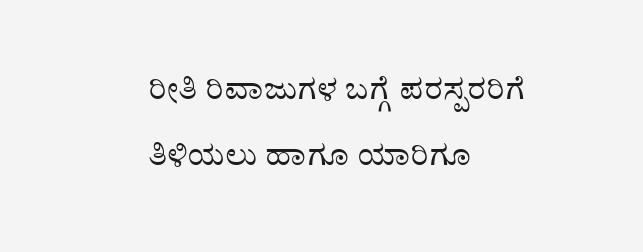ರೀತಿ ರಿವಾಜುಗಳ ಬಗ್ಗೆ ಪರಸ್ಪರರಿಗೆ ತಿಳಿಯಲು ಹಾಗೂ ಯಾರಿಗೂ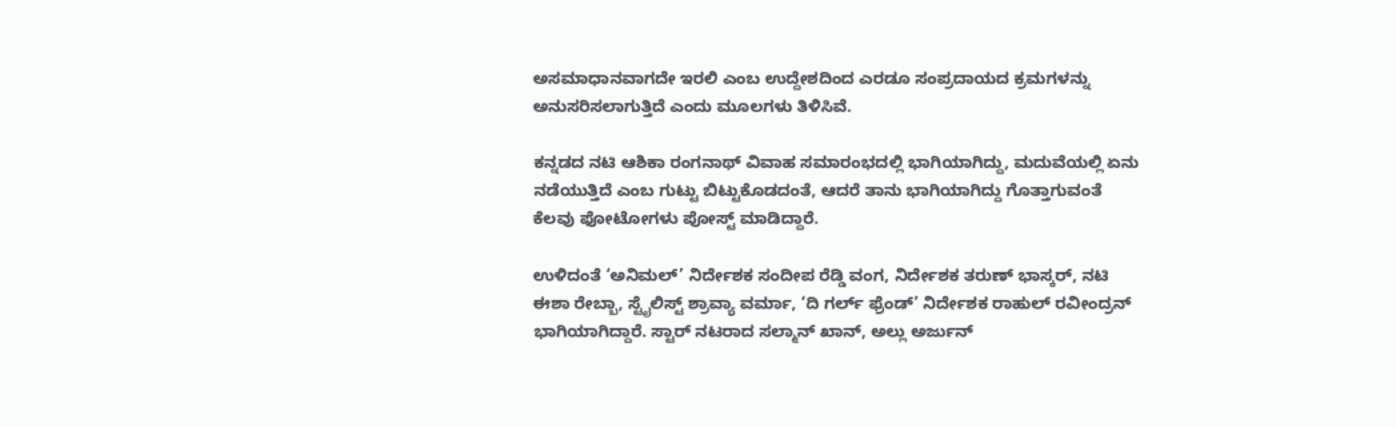ಅಸಮಾಧಾನವಾಗದೇ ಇರಲಿ ಎಂಬ ಉದ್ದೇಶದಿಂದ ಎರಡೂ ಸಂಪ್ರದಾಯದ ಕ್ರಮಗಳನ್ನು ಅನುಸರಿಸಲಾಗುತ್ತಿದೆ ಎಂದು ಮೂಲಗಳು ತಿಳಿಸಿವೆ.

ಕನ್ನಡದ ನಟಿ ಆಶಿಕಾ ರಂಗನಾಥ್‌ ವಿವಾಹ ಸಮಾರಂಭದಲ್ಲಿ ಭಾಗಿಯಾಗಿದ್ದು, ಮದುವೆಯಲ್ಲಿ ಏನು ನಡೆಯುತ್ತಿದೆ ಎಂಬ ಗುಟ್ಟು ಬಿಟ್ಟುಕೊಡದಂತೆ, ಆದರೆ ತಾನು ಭಾಗಿಯಾಗಿದ್ದು ಗೊತ್ತಾಗುವಂತೆ ಕೆಲವು ಫೋಟೋಗಳು ಪೋಸ್ಟ್ ಮಾಡಿದ್ದಾರೆ.

ಉಳಿದಂತೆ ‘ಅನಿಮಲ್‌’ ನಿರ್ದೇಶಕ ಸಂದೀಪ ರೆಡ್ಡಿ ವಂಗ, ನಿರ್ದೇಶಕ ತರುಣ್‌ ಭಾಸ್ಕರ್‌, ನಟಿ ಈಶಾ ರೇಬ್ಬಾ, ಸ್ಟೈಲಿಸ್ಟ್‌ ಶ್ರಾವ್ಯಾ ವರ್ಮಾ, ‘ದಿ ಗರ್ಲ್‌ ಫ್ರೆಂಡ್‌’ ನಿರ್ದೇಶಕ ರಾಹುಲ್ ರವೀಂದ್ರನ್‌ ಭಾಗಿಯಾಗಿದ್ದಾರೆ. ಸ್ಟಾರ್‌ ನಟರಾದ ಸಲ್ಮಾನ್‌ ಖಾನ್‌, ಅಲ್ಲು ಅರ್ಜುನ್‌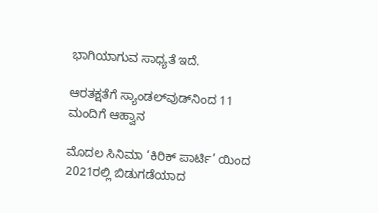ಭಾಗಿಯಾಗುವ ಸಾಧ್ಯತೆ ಇದೆ.

ಆರತಕ್ಷತೆಗೆ ಸ್ಯಾಂಡಲ್‌ವುಡ್‌ನಿಂದ 11 ಮಂದಿಗೆ ಆಹ್ವಾನ

ಮೊದಲ ಸಿನಿಮಾ ‘ಕಿರಿಕ್‌ ಪಾರ್ಟಿ’ ಯಿಂದ 2021ರಲ್ಲಿ ಬಿಡುಗಡೆಯಾದ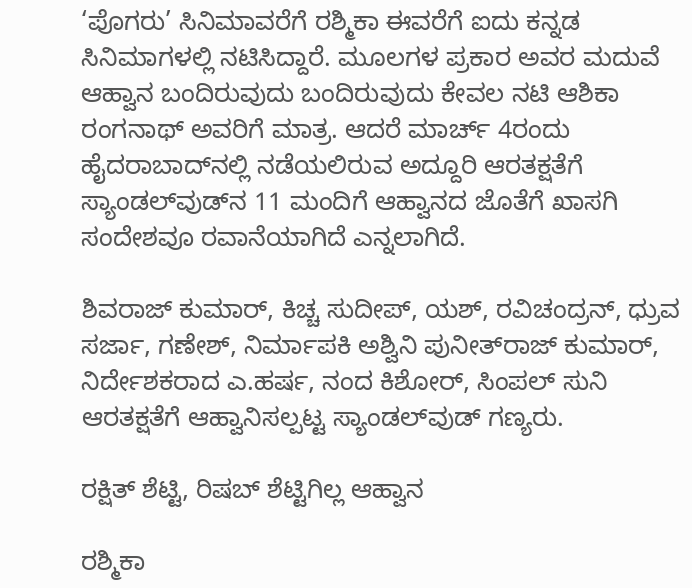‘ಪೊಗರು’ ಸಿನಿಮಾವರೆಗೆ ರಶ್ಮಿಕಾ ಈವರೆಗೆ ಐದು ಕನ್ನಡ ಸಿನಿಮಾಗಳಲ್ಲಿ ನಟಿಸಿದ್ದಾರೆ. ಮೂಲಗಳ ಪ್ರಕಾರ ಅವರ ಮದುವೆ ಆಹ್ವಾನ ಬಂದಿರುವುದು ಬಂದಿರುವುದು ಕೇವಲ ನಟಿ ಆಶಿಕಾ ರಂಗನಾಥ್‌ ಅವರಿಗೆ ಮಾತ್ರ. ಆದರೆ ಮಾರ್ಚ್‌ 4ರಂದು ಹೈದರಾಬಾದ್‌ನಲ್ಲಿ ನಡೆಯಲಿರುವ ಅದ್ದೂರಿ ಆರತಕ್ಷತೆಗೆ ಸ್ಯಾಂಡಲ್‌ವುಡ್‌ನ 11 ಮಂದಿಗೆ ಆಹ್ವಾನದ ಜೊತೆಗೆ ಖಾಸಗಿ ಸಂದೇಶವೂ ರವಾನೆಯಾಗಿದೆ ಎನ್ನಲಾಗಿದೆ.

ಶಿವರಾಜ್ ಕುಮಾರ್, ಕಿಚ್ಚ ಸುದೀಪ್, ಯಶ್, ರವಿಚಂದ್ರನ್, ಧ್ರುವ ಸರ್ಜಾ, ಗಣೇಶ್, ನಿರ್ಮಾಪಕಿ ಅಶ್ವಿನಿ ಪುನೀತ್‌ರಾಜ್ ಕುಮಾರ್, ನಿರ್ದೇಶಕರಾದ ಎ.ಹರ್ಷ, ನಂದ ಕಿಶೋರ್, ಸಿಂಪಲ್ ಸುನಿ ಆರತಕ್ಷತೆಗೆ ಆಹ್ವಾನಿಸಲ್ಪಟ್ಟ ಸ್ಯಾಂಡಲ್‌ವುಡ್‌ ಗಣ್ಯರು.

ರಕ್ಷಿತ್‌ ಶೆಟ್ಟಿ, ರಿಷಬ್‌ ಶೆಟ್ಟಿಗಿಲ್ಲ ಆಹ್ವಾನ

ರಶ್ಮಿಕಾ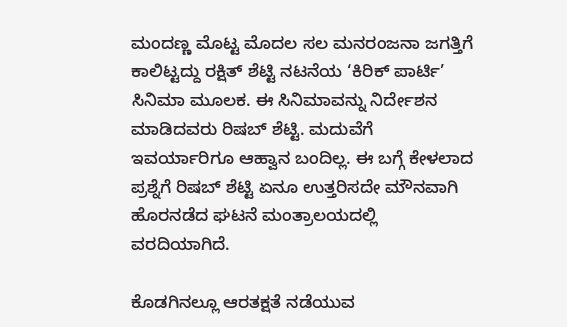ಮಂದಣ್ಣ ಮೊಟ್ಟ ಮೊದಲ ಸಲ ಮನರಂಜನಾ ಜಗತ್ತಿಗೆ ಕಾಲಿಟ್ಟದ್ದು ರಕ್ಷಿತ್‌ ಶೆಟ್ಟಿ ನಟನೆಯ ‘ಕಿರಿಕ್‌ ಪಾರ್ಟಿ’ ಸಿನಿಮಾ ಮೂಲಕ. ಈ ಸಿನಿಮಾವನ್ನು ನಿರ್ದೇಶನ ಮಾಡಿದವರು ರಿಷಬ್‌ ಶೆಟ್ಟಿ. ಮದುವೆಗೆ ಇವರ್ಯಾರಿಗೂ ಆಹ್ವಾನ ಬಂದಿಲ್ಲ. ಈ ಬಗ್ಗೆ ಕೇಳಲಾದ ಪ್ರಶ್ನೆಗೆ ರಿಷಬ್‌ ಶೆಟ್ಟಿ ಏನೂ ಉತ್ತರಿಸದೇ ಮೌನವಾಗಿ ಹೊರನಡೆದ ಘಟನೆ ಮಂತ್ರಾಲಯದಲ್ಲಿ ವರದಿಯಾಗಿದೆ.

ಕೊಡಗಿನಲ್ಲೂ ಆರತಕ್ಷತೆ ನಡೆಯುವ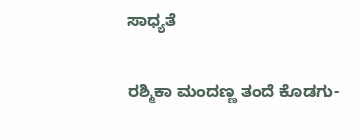ಸಾಧ್ಯತೆ

ರಶ್ಮಿಕಾ ಮಂದಣ್ಣ ತಂದೆ ಕೊಡಗು-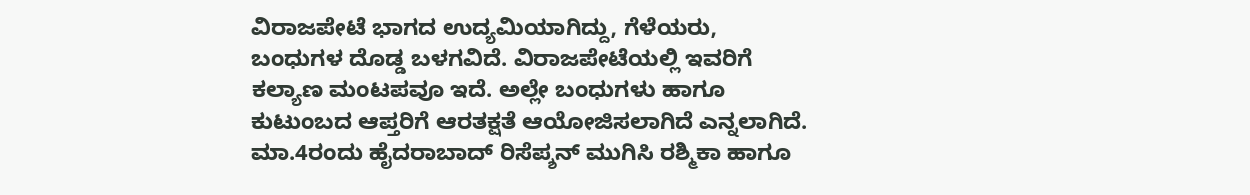ವಿರಾಜಪೇಟೆ ಭಾಗದ ಉದ್ಯಮಿಯಾಗಿದ್ದು, ಗೆಳೆಯರು, ಬಂಧುಗಳ ದೊಡ್ಡ ಬಳಗವಿದೆ. ವಿರಾಜಪೇಟೆಯಲ್ಲಿ ಇವರಿಗೆ ಕಲ್ಯಾಣ ಮಂಟಪವೂ ಇದೆ. ಅಲ್ಲೇ ಬಂಧುಗಳು ಹಾಗೂ ಕುಟುಂಬದ ಆಪ್ತರಿಗೆ ಆರತಕ್ಷತೆ ಆಯೋಜಿಸಲಾಗಿದೆ ಎನ್ನಲಾಗಿದೆ. ಮಾ.4ರಂದು ಹೈದರಾಬಾದ್‌ ರಿಸೆಪ್ಶನ್‌ ಮುಗಿಸಿ ರಶ್ಮಿಕಾ ಹಾಗೂ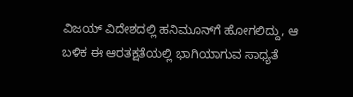ವಿಜಯ್‌ ವಿದೇಶದಲ್ಲಿ ಹನಿಮೂನ್‌ಗೆ ಹೋಗಲಿದ್ದು, ಆ ಬಳಿಕ ಈ ಆರತಕ್ಷತೆಯಲ್ಲಿ ಭಾಗಿಯಾಗುವ ಸಾಧ್ಯತೆ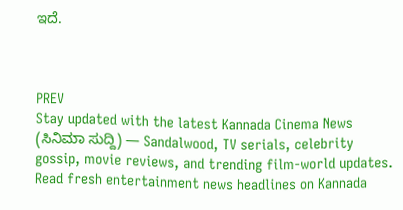ಇದೆ.



PREV
Stay updated with the latest Kannada Cinema News (ಸಿನಿಮಾ ಸುದ್ದಿ) — Sandalwood, TV serials, celebrity gossip, movie reviews, and trending film-world updates. Read fresh entertainment news headlines on Kannada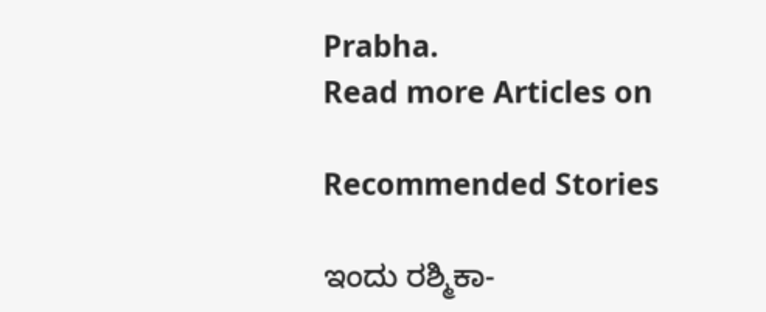Prabha.
Read more Articles on

Recommended Stories

ಇಂದು ರಶ್ಮಿಕಾ-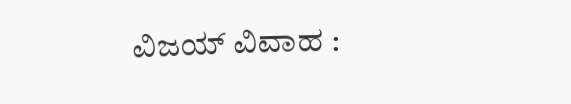ವಿಜಯ್‌ ವಿವಾಹ :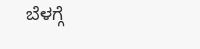ಬೆಳಗ್ಗೆ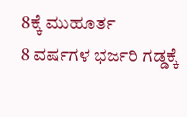8ಕ್ಕೆ ಮುಹೂರ್ತ
8 ವರ್ಷಗಳ ಭರ್ಜರಿ ಗಡ್ಡಕ್ಕೆ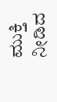ಮುಕ್ತಿ ನೀಡಿದ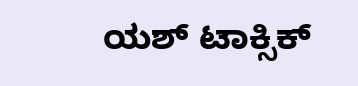ಯಶ್ ಟಾಕ್ಸಿಕ್